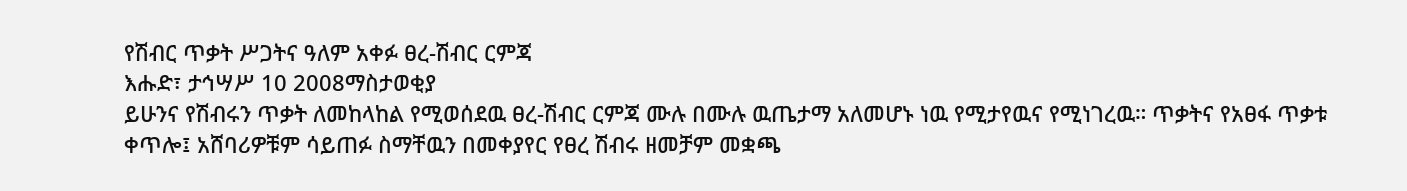የሽብር ጥቃት ሥጋትና ዓለም አቀፉ ፀረ-ሽብር ርምጃ
እሑድ፣ ታኅሣሥ 10 2008ማስታወቂያ
ይሁንና የሽብሩን ጥቃት ለመከላከል የሚወሰደዉ ፀረ-ሽብር ርምጃ ሙሉ በሙሉ ዉጤታማ አለመሆኑ ነዉ የሚታየዉና የሚነገረዉ። ጥቃትና የአፀፋ ጥቃቱ ቀጥሎ፤ አሸባሪዎቹም ሳይጠፉ ስማቸዉን በመቀያየር የፀረ ሽብሩ ዘመቻም መቋጫ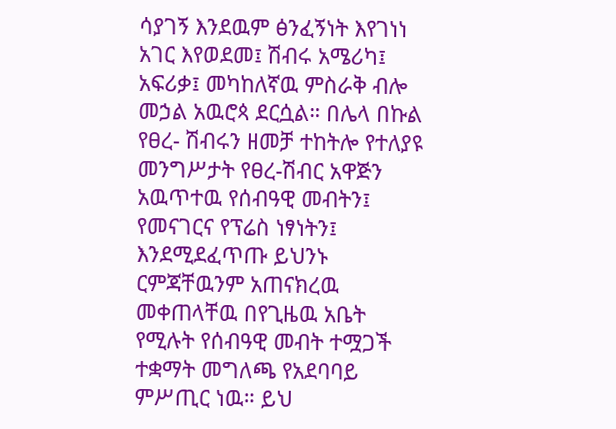ሳያገኝ እንደዉም ፅንፈኝነት እየገነነ አገር እየወደመ፤ ሽብሩ አሜሪካ፤ አፍሪቃ፤ መካከለኛዉ ምስራቅ ብሎ መኃል አዉሮጳ ደርሷል። በሌላ በኩል የፀረ- ሽብሩን ዘመቻ ተከትሎ የተለያዩ መንግሥታት የፀረ-ሽብር አዋጅን አዉጥተዉ የሰብዓዊ መብትን፤ የመናገርና የፕሬስ ነፃነትን፤ እንደሚደፈጥጡ ይህንኑ ርምጃቸዉንም አጠናክረዉ መቀጠላቸዉ በየጊዜዉ አቤት የሚሉት የሰብዓዊ መብት ተሟጋች ተቋማት መግለጫ የአደባባይ ምሥጢር ነዉ። ይህ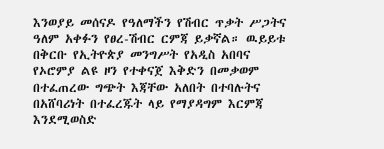እንወያይ መሰናዶ የዓለማችን የሽብር ጥቃት ሥጋትና ዓለም አቀፉን የፀረ-ሽብር ርምጃ ይቃኛል። ዉይይቱ በቅርቡ የኢትዮጵያ መንግሥት የአዲስ አበባና የኦሮምያ ልዩ ዞን የተቀናጀ እቅድን በመቃወም በተፈጠረው ግጭት እጃቸው አለበት በተባሉትና በአሸባሪነት በተፈረጁት ላይ የማያዳግም እርምጃ እንደሚወስድ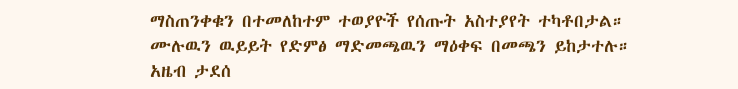ማስጠንቀቁን በተመለከተም ተወያዮች የሰጡት አስተያየት ተካቶበታል።
ሙሉዉን ዉይይት የድምፅ ማድመጫዉን ማዕቀፍ በመጫን ይከታተሉ።
አዜብ ታደሰ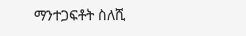ማንተጋፍቶት ስለሺ